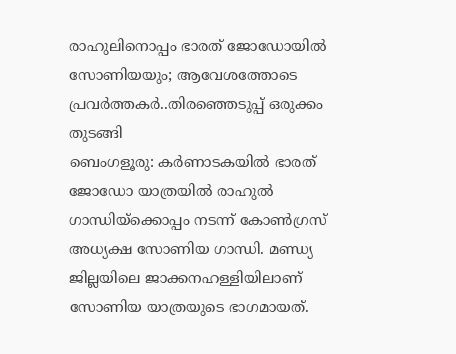രാഹുലിനൊപ്പം ഭാരത് ജോഡോയിൽ സോണിയയും; ആവേശത്തോടെ പ്രവർത്തകർ..തിരഞ്ഞെടുപ്പ് ഒരുക്കം തുടങ്ങി
ബെംഗളൂരു: കർണാടകയിൽ ഭാരത് ജോഡോ യാത്രയിൽ രാഹുൽ ഗാന്ധിയ്ക്കൊപ്പം നടന്ന് കോൺഗ്രസ് അധ്യക്ഷ സോണിയ ഗാന്ധി. മണ്ഡ്യ ജില്ലയിലെ ജാക്കനഹള്ളിയിലാണ് സോണിയ യാത്രയുടെ ഭാഗമായത്.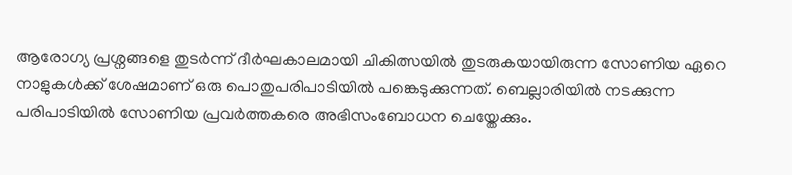ആരോഗ്യ പ്രശ്നങ്ങളെ തുടർന്ന് ദീർഘകാലമായി ചികിത്സയിൽ തുടരുകയായിരുന്ന സോണിയ ഏറെ നാളുകൾക്ക് ശേഷമാണ് ഒരു പൊതുപരിപാടിയിൽ പങ്കെടുക്കുന്നത്. ബെല്ലാരിയിൽ നടക്കുന്ന പരിപാടിയിൽ സോണിയ പ്രവർത്തകരെ അഭിസംബോധന ചെയ്തേക്കും.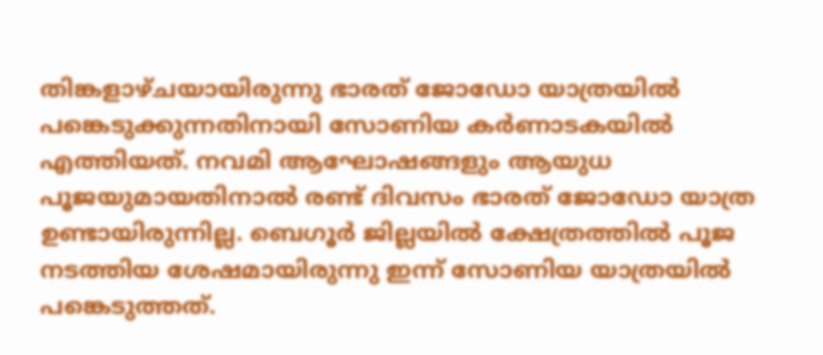തിങ്കളാഴ്ചയായിരുന്നു ഭാരത് ജോഡോ യാത്രയിൽ പങ്കെടുക്കുന്നതിനായി സോണിയ കർണാടകയിൽ എത്തിയത്. നവമി ആഘോഷങ്ങളും ആയുധ പൂജയുമായതിനാൽ രണ്ട് ദിവസം ഭാരത് ജോഡോ യാത്ര ഉണ്ടായിരുന്നില്ല. ബെഗൂർ ജില്ലയിൽ ക്ഷേത്രത്തിൽ പൂജ നടത്തിയ ശേഷമായിരുന്നു ഇന്ന് സോണിയ യാത്രയിൽ പങ്കെടുത്തത്.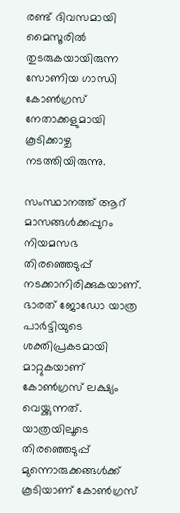രണ്ട് ദിവസമായി മൈസൂരിൽ തുടരുകയായിരുന്ന സോണിയ ഗാന്ധി കോൺഗ്രസ് നേതാക്കളുമായി കൂടിക്കാഴ്ച നടത്തിയിരുന്നു.

സംസ്ഥാനത്ത് ആറ് മാസങ്ങൾക്കപ്പുറം നിയമസഭ തിരഞ്ഞെടുപ്പ് നടക്കാനിരിക്കുകയാണ്. ഭാരത് ജോഡോ യാത്ര പാർട്ടിയുടെ ശക്തിപ്രകടമായി മാറ്റുകയാണ് കോൺഗ്രസ് ലക്ഷ്യം വെയ്ക്കുന്നത്. യാത്രയിലൂടെ തിരഞ്ഞെടുപ്പ് മുന്നൊരുക്കങ്ങൾക്ക് കൂടിയാണ് കോൺഗ്രസ്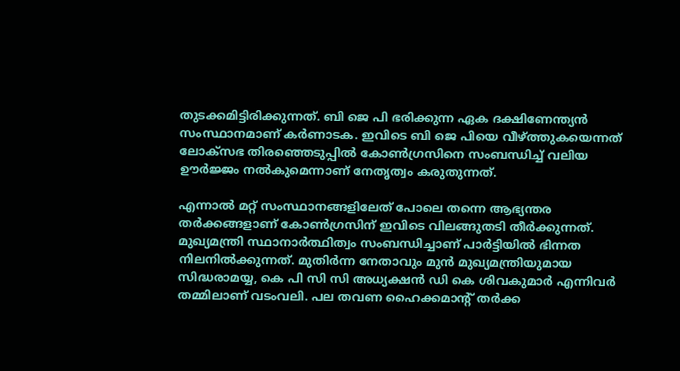തുടക്കമിട്ടിരിക്കുന്നത്. ബി ജെ പി ഭരിക്കുന്ന ഏക ദക്ഷിണേന്ത്യൻ സംസ്ഥാനമാണ് കർണാടക. ഇവിടെ ബി ജെ പിയെ വീഴ്ത്തുകയെന്നത് ലോക്സഭ തിരഞ്ഞെടുപ്പിൽ കോൺഗ്രസിനെ സംബന്ധിച്ച് വലിയ ഊർജ്ജം നൽകുമെന്നാണ് നേതൃത്വം കരുതുന്നത്.

എന്നാൽ മറ്റ് സംസ്ഥാനങ്ങളിലേത് പോലെ തന്നെ ആഭ്യന്തര തർക്കങ്ങളാണ് കോൺഗ്രസിന് ഇവിടെ വിലങ്ങുതടി തീർക്കുന്നത്. മുഖ്യമന്ത്രി സ്ഥാനാർത്ഥിത്വം സംബന്ധിച്ചാണ് പാർട്ടിയിൽ ഭിന്നത നിലനിൽക്കുന്നത്. മുതിർന്ന നേതാവും മുൻ മുഖ്യമന്ത്രിയുമായ സിദ്ധരാമയ്യ, കെ പി സി സി അധ്യക്ഷൻ ഡി കെ ശിവകുമാർ എന്നിവർ തമ്മിലാണ് വടംവലി. പല തവണ ഹൈക്കമാന്റ് തർക്ക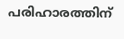പരിഹാരത്തിന്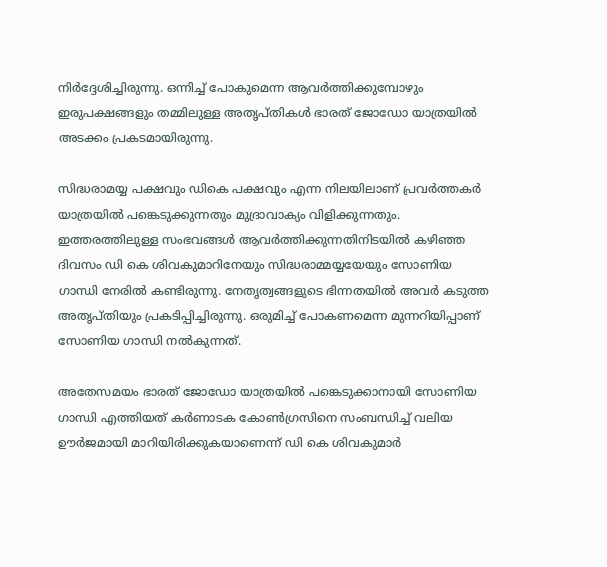നിർദ്ദേശിച്ചിരുന്നു. ഒന്നിച്ച് പോകുമെന്ന ആവർത്തിക്കുമ്പോഴും ഇരുപക്ഷങ്ങളും തമ്മിലുള്ള അതൃപ്തികൾ ഭാരത് ജോഡോ യാത്രയിൽ അടക്കം പ്രകടമായിരുന്നു.

സിദ്ധരാമയ്യ പക്ഷവും ഡികെ പക്ഷവും എന്ന നിലയിലാണ് പ്രവർത്തകർ യാത്രയിൽ പങ്കെടുക്കുന്നതും മുദ്രാവാക്യം വിളിക്കുന്നതും. ഇത്തരത്തിലുള്ള സംഭവങ്ങൾ ആവർത്തിക്കുന്നതിനിടയിൽ കഴിഞ്ഞ ദിവസം ഡി കെ ശിവകുമാറിനേയും സിദ്ധരാമ്മയ്യയേയും സോണിയ ഗാന്ധി നേരിൽ കണ്ടിരുന്നു. നേതൃത്വങ്ങളുടെ ഭിന്നതയിൽ അവർ കടുത്ത അതൃപ്തിയും പ്രകടിപ്പിച്ചിരുന്നു. ഒരുമിച്ച് പോകണമെന്ന മുന്നറിയിപ്പാണ് സോണിയ ഗാന്ധി നൽകുന്നത്.

അതേസമയം ഭാരത് ജോഡോ യാത്രയിൽ പങ്കെടുക്കാനായി സോണിയ ഗാന്ധി എത്തിയത് കർണാടക കോൺഗ്രസിനെ സംബന്ധിച്ച് വലിയ ഊർജമായി മാറിയിരിക്കുകയാണെന്ന് ഡി കെ ശിവകുമാർ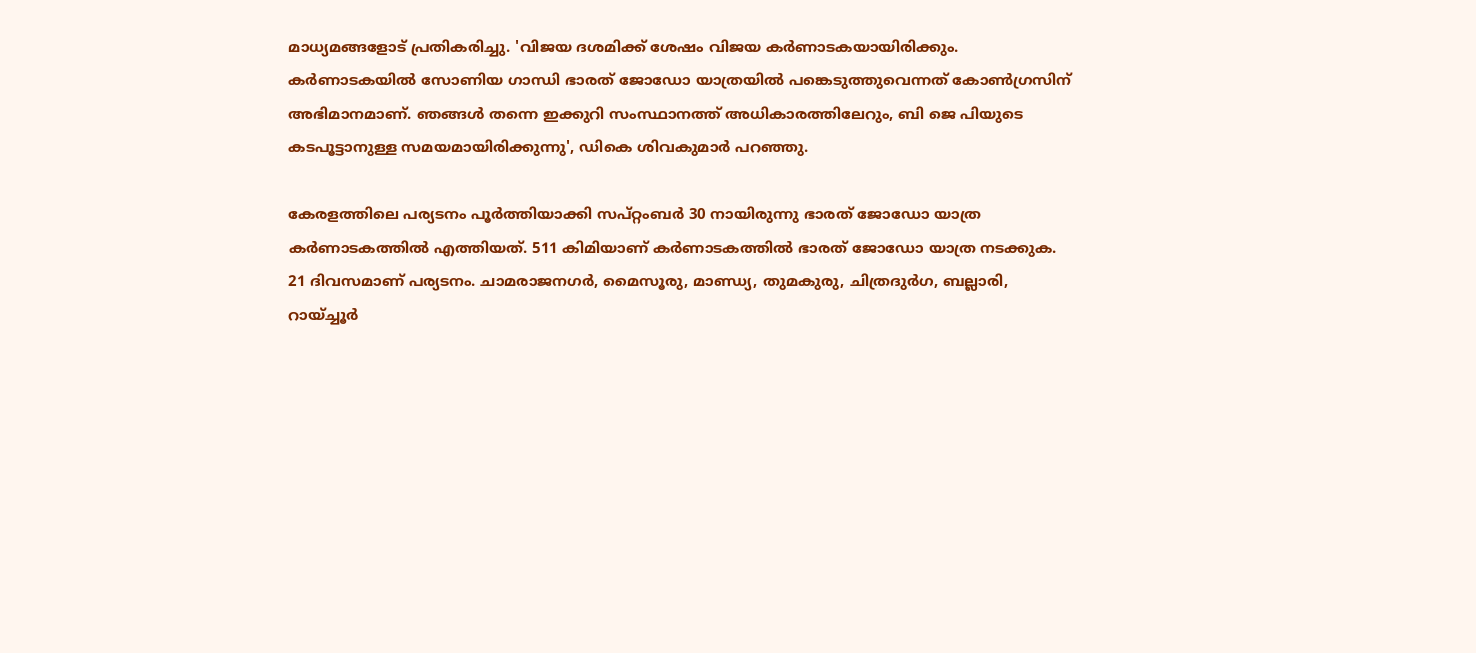മാധ്യമങ്ങളോട് പ്രതികരിച്ചു. 'വിജയ ദശമിക്ക് ശേഷം വിജയ കർണാടകയായിരിക്കും. കർണാടകയിൽ സോണിയ ഗാന്ധി ഭാരത് ജോഡോ യാത്രയിൽ പങ്കെടുത്തുവെന്നത് കോൺഗ്രസിന് അഭിമാനമാണ്. ഞങ്ങൾ തന്നെ ഇക്കുറി സംസ്ഥാനത്ത് അധികാരത്തിലേറും, ബി ജെ പിയുടെ കടപൂട്ടാനുള്ള സമയമായിരിക്കുന്നു', ഡികെ ശിവകുമാർ പറഞ്ഞു.

കേരളത്തിലെ പര്യടനം പൂർത്തിയാക്കി സപ്റ്റംബർ 30 നായിരുന്നു ഭാരത് ജോഡോ യാത്ര കർണാടകത്തിൽ എത്തിയത്. 511 കിമിയാണ് കർണാടകത്തിൽ ഭാരത് ജോഡോ യാത്ര നടക്കുക. 21 ദിവസമാണ് പര്യടനം. ചാമരാജനഗർ, മൈസൂരു, മാണ്ഡ്യ, തുമകുരു, ചിത്രദുർഗ, ബല്ലാരി, റായ്ച്ചൂർ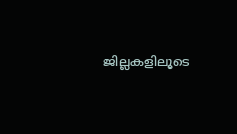ജില്ലകളിലൂടെ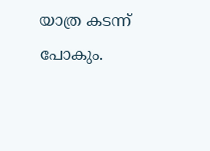യാത്ര കടന്ന് പോകും.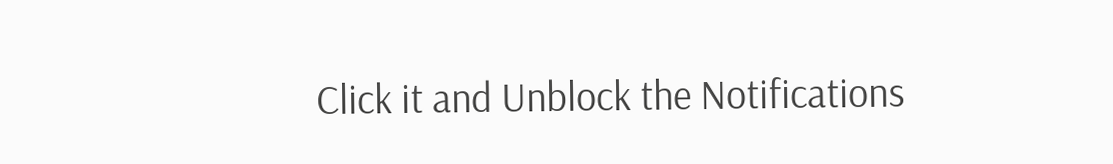Click it and Unblock the Notifications